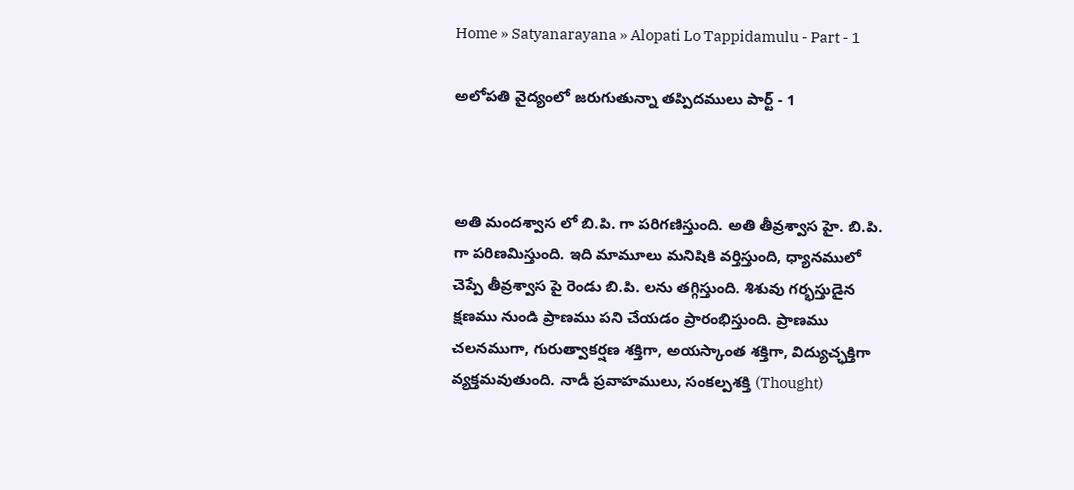Home » Satyanarayana » Alopati Lo Tappidamulu - Part - 1

అలోపతి వైద్యంలో జరుగుతున్నా తప్పిదములు పార్ట్ - 1



అతి మందశ్వాస లో బి.పి. గా పరిగణిస్తుంది. అతి తీవ్రశ్వాస హై. బి.పి. గా పరిణమిస్తుంది. ఇది మామూలు మనిషికి వర్తిస్తుంది, ధ్యానములో చెప్పే తీవ్రశ్వాస పై రెండు బి.పి. లను తగ్గిస్తుంది. శిశువు గర్భస్తుడైన క్షణము నుండి ప్రాణము పని చేయడం ప్రారంభిస్తుంది. ప్రాణము చలనముగా, గురుత్వాకర్షణ శక్తిగా, అయస్కాంత శక్తిగా, విద్యుచ్ఛక్తిగా వ్యక్తమవుతుంది. నాడీ ప్రవాహములు, సంకల్పశక్తి (Thought)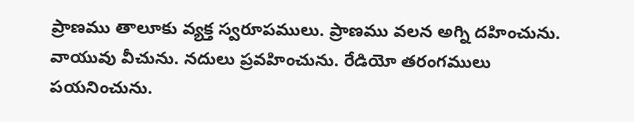ప్రాణము తాలూకు వ్యక్త స్వరూపములు. ప్రాణము వలన అగ్ని దహించును. వాయువు వీచును. నదులు ప్రవహించును. రేడియో తరంగములు పయనించును.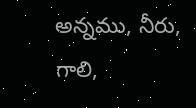అన్నము, నీరు, గాలి,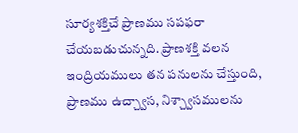సూర్యశక్తిచే ప్రాణము సపఫరా చేయబడుచున్నది. ప్రాణశక్తి వలన ఇంద్రియములు తన పనులను చేస్తుంది, ప్రాణము ఉచ్చ్వాస, నిశ్చ్వాసములను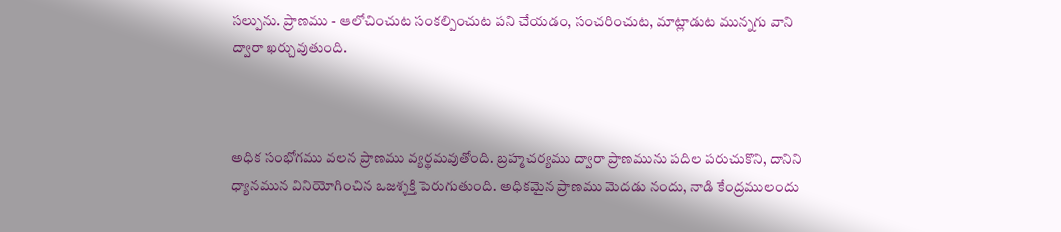సల్పును. ప్రాణము - ఆలోచించుట సంకల్పించుట పని చేయడం, సంచరించుట, మాట్లాడుట మున్నగు వాని ద్వారా ఖర్చువుతుంది.



అధిక సంభోగము వలన ప్రాణము వ్యర్థమవుతోంది. బ్రహ్మచర్యము ద్వారా ప్రాణమును పదిల పరుచుకొని, దానిని ధ్యానమున వినియోగించిన ఒజశ్శక్తి పెరుగుతుంది. అధికమైన ప్రాణము మెదడు నందు, నాడి కేంద్రములందు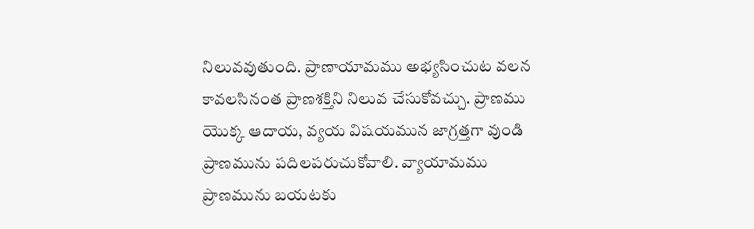నిలువవుతుంది. ప్రాణాయామము అభ్యసించుట వలన కావలసినంత ప్రాణశక్తిని నిలువ చేసుకోవచ్చు. ప్రాణము యొక్క ఆదాయ, వ్యయ విషయమున జాగ్రత్తగా వుండి ప్రాణమును పదిలపరుచుకోవాలి. వ్యాయామము ప్రాణమును బయటకు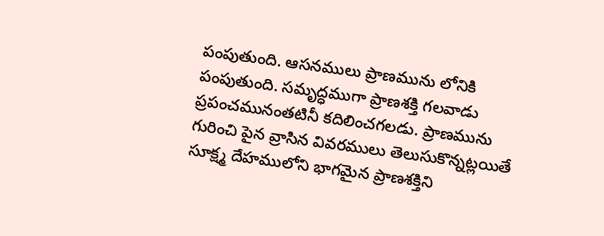పంపుతుంది. ఆసనములు ప్రాణమును లోనికి పంపుతుంది. సమృద్ధముగా ప్రాణశక్తి గలవాడు ప్రపంచమునంతటినీ కదిలించగలడు. ప్రాణమును గురించి పైన వ్రాసిన వివరములు తెలుసుకొన్నట్లయితే సూక్ష్మ దేహములోని భాగమైన ప్రాణశక్తిని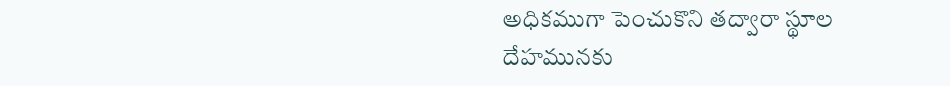అధికముగా పెంచుకొని తద్వారా స్థూల దేహమునకు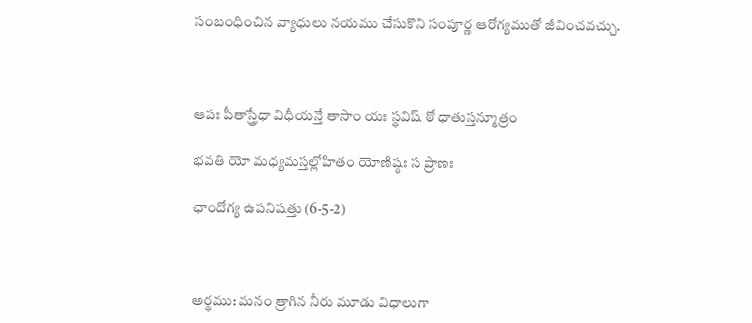సంబంధించిన వ్యాధులు నయము చేసుకొని సంపూర్ణ ఆరోగ్యముతో జీవించవచ్చు.



ఆపః పీతాస్త్రేధా విధీయన్తే తాసాం యః స్థవిష్ ఠో ధాతుస్తన్మూత్రం

భవతి యో మధ్యమస్తల్లోహితం యోణిష్ఠః స ప్రాణః

ఛాందోగ్య ఉపనిషత్తు (6-5-2)



అర్థము: మనం త్రాగిన నీరు మూడు విధాలుగా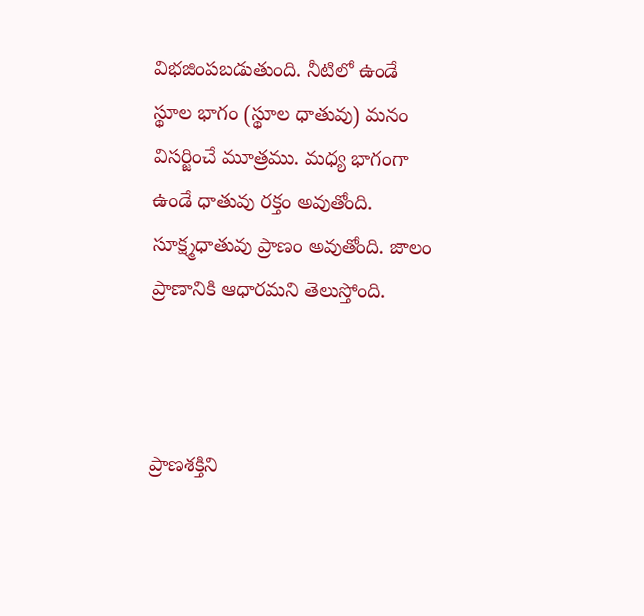విభజింపబడుతుంది. నీటిలో ఉండే స్థూల భాగం (స్థూల ధాతువు) మనం విసర్జించే మూత్రము. మధ్య భాగంగా ఉండే ధాతువు రక్తం అవుతోంది. సూక్ష్మధాతువు ప్రాణం అవుతోంది. జాలం ప్రాణానికి ఆధారమని తెలుస్తోంది.



ప్రాణశక్తిని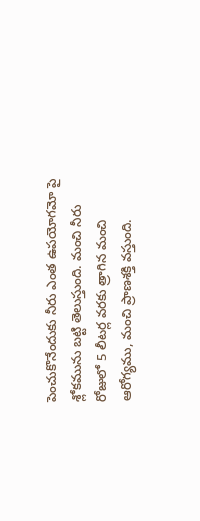పెంచుకొనేందుకు నీరు ఎంత ఉపయోగమో పై శ్లోకమును బట్టి తెలుస్తుంది. మంచి నీరు రోజులో 5 లీటర్ల వరకు త్రాగిన మంచి ఆరోగ్యము, మంచి ప్రాణశక్తి వస్తుంది.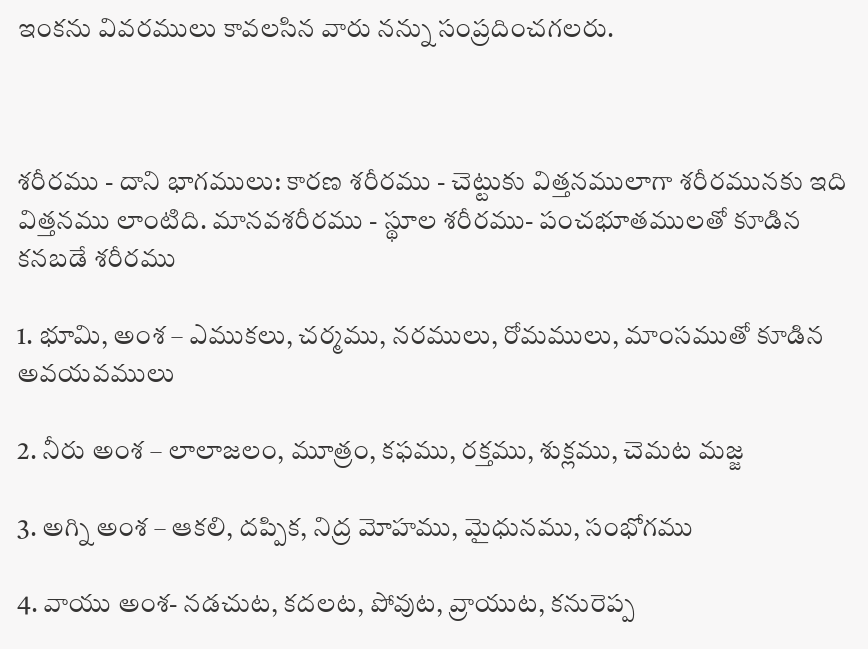ఇంకను వివరములు కావలసిన వారు నన్ను సంప్రదించగలరు.



శరీరము - దాని భాగములు: కారణ శరీరము - చెట్టుకు విత్తనములాగా శరీరమునకు ఇది విత్తనము లాంటిది. మానవశరీరము - స్థూల శరీరము- పంచభూతములతో కూడిన కనబడే శరీరము

1. భూమి, అంశ – ఎముకలు, చర్మము, నరములు, రోమములు, మాంసముతో కూడిన అవయవములు

2. నీరు అంశ – లాలాజలం, మూత్రం, కఫము, రక్తము, శుక్లము, చెమట మజ్జ

3. అగ్ని అంశ – ఆకలి, దప్పిక, నిద్ర మోహము, మైధునము, సంభోగము

4. వాయు అంశ- నడచుట, కదలట, పోవుట, వ్రాయుట, కనురెప్ప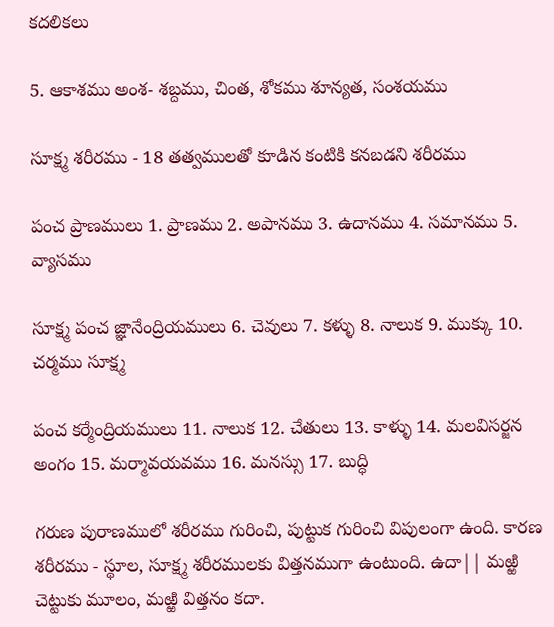కదలికలు

5. ఆకాశము అంశ- శబ్దము, చింత, శోకము శూన్యత, సంశయము

సూక్ష్మ శరీరము - 18 తత్వములతో కూడిన కంటికి కనబడని శరీరము

పంచ ప్రాణములు 1. ప్రాణము 2. అపానము 3. ఉదానము 4. సమానము 5. వ్యాసము

సూక్ష్మ పంచ జ్ఞానేంద్రియములు 6. చెవులు 7. కళ్ళు 8. నాలుక 9. ముక్కు 10. చర్మము సూక్ష్మ

పంచ కర్మేంద్రియములు 11. నాలుక 12. చేతులు 13. కాళ్ళు 14. మలవిసర్జన అంగం 15. మర్మావయవము 16. మనస్సు 17. బుద్ధి

గరుణ పురాణములో శరీరము గురించి, పుట్టుక గురించి విపులంగా ఉంది. కారణ శరీరము - స్థూల, సూక్ష్మ శరీరములకు విత్తనముగా ఉంటుంది. ఉదా|| మఱ్ఱి చెట్టుకు మూలం, మఱ్ఱి విత్తనం కదా.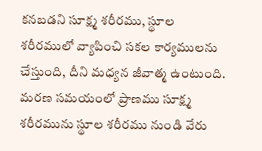కనబడని సూక్ష్మ శరీరము, స్థూల శరీరములో వ్యాపించి సకల కార్యములను చేస్తుంది, దీని మధ్యన జీవాత్మ ఉంటుంది. మరణ సమయంలో ప్రాణము సూక్ష్మ శరీరమును స్థూల శరీరము నుండి వేరు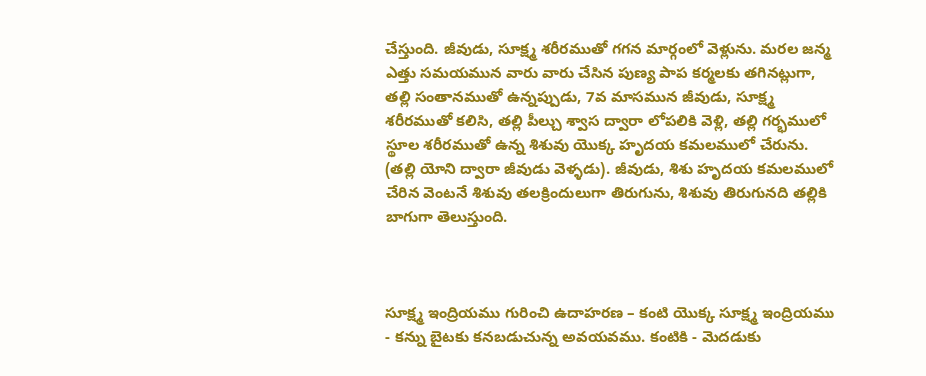చేస్తుంది. జీవుడు, సూక్ష్మ శరీరముతో గగన మార్గంలో వెళ్లును. మరల జన్మ ఎత్తు సమయమున వారు వారు చేసిన పుణ్య పాప కర్మలకు తగినట్లుగా, తల్లి సంతానముతో ఉన్నప్పుడు, 7వ మాసమున జీవుడు, సూక్ష్మ శరీరముతో కలిసి, తల్లి పీల్చు శ్వాస ద్వారా లోపలికి వెళ్లి, తల్లి గర్భములో స్థూల శరీరముతో ఉన్న శిశువు యొక్క హృదయ కమలములో చేరును. (తల్లి యోని ద్వారా జీవుడు వెళ్ళడు). జీవుడు, శిశు హృదయ కమలములో చేరిన వెంటనే శిశువు తలక్రిందులుగా తిరుగును, శిశువు తిరుగునది తల్లికి బాగుగా తెలుస్తుంది.



సూక్ష్మ ఇంద్రియము గురించి ఉదాహరణ – కంటి యొక్క సూక్ష్మ ఇంద్రియము - కన్ను బైటకు కనబడుచున్న అవయవము. కంటికి - మెదడుకు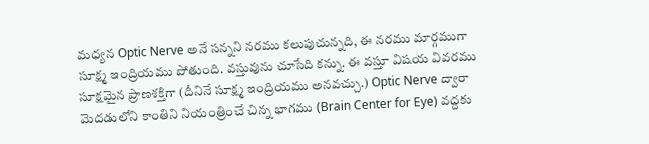మధ్యన Optic Nerve అనే సన్నని నరము కలుపుచున్నది, ఈ నరము మార్గముగా సూక్ష్మ ఇంద్రియము పోతుంది. వస్తువును చూసేది కన్ను. ఈ వస్తూ విషయ వివరము సూక్షమైన ప్రాణశక్తిగా (దీనినే సూక్ష్మ ఇంద్రియము అనవచ్చు.) Optic Nerve ద్వారా మెదడులోని కాంతిని నియంత్రించే చిన్న భాగము (Brain Center for Eye) వద్దకు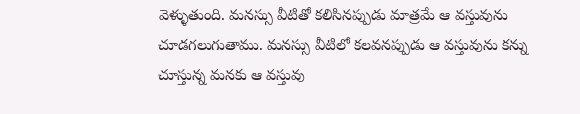వెళ్ళుతుంది. మనస్సు వీటితో కలిసినప్పుడు మాత్రమే ఆ వస్తువును చూడగలుగుతాము. మనస్సు వీటిలో కలవనప్పుడు ఆ వస్తువును కన్ను చూస్తున్న మనకు ఆ వస్తువు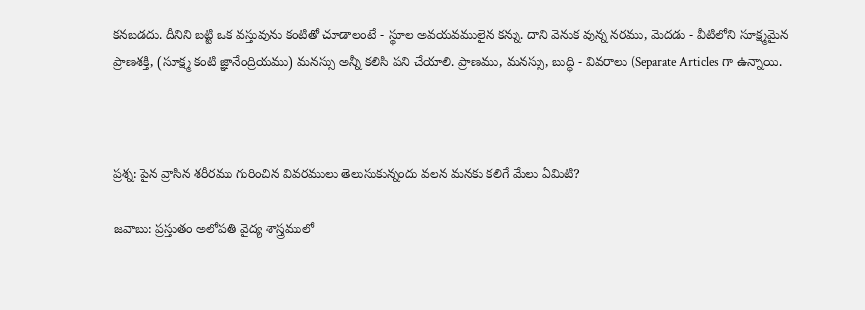కనబడదు. దీనిని బట్టి ఒక వస్తువును కంటితో చూడాలంటే - స్థూల అవయవములైన కన్ను. దాని వెనుక వున్న నరము, మెదడు - వీటిలోని సూక్ష్మమైన ప్రాణశక్తి, (సూక్ష్మ కంటి జ్ఞానేంద్రియము) మనస్సు అన్నీ కలిసి పని చేయాలి. ప్రాణము, మనస్సు, బుద్ధి - వివరాలు (Separate Articles గా ఉన్నాయి.



ప్రశ్న: పైన వ్రాసిన శరీరము గురించిన వివరములు తెలుసుకున్నందు వలన మనకు కలిగే మేలు ఏమిటి?

జవాబు: ప్రస్తుతం అలోపతి వైద్య శాస్త్రములో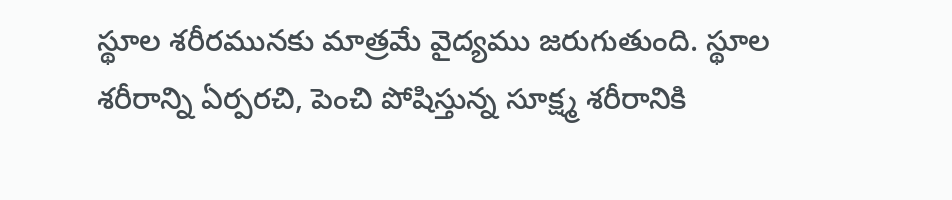స్థూల శరీరమునకు మాత్రమే వైద్యము జరుగుతుంది. స్థూల శరీరాన్ని ఏర్పరచి, పెంచి పోషిస్తున్న సూక్ష్మ శరీరానికి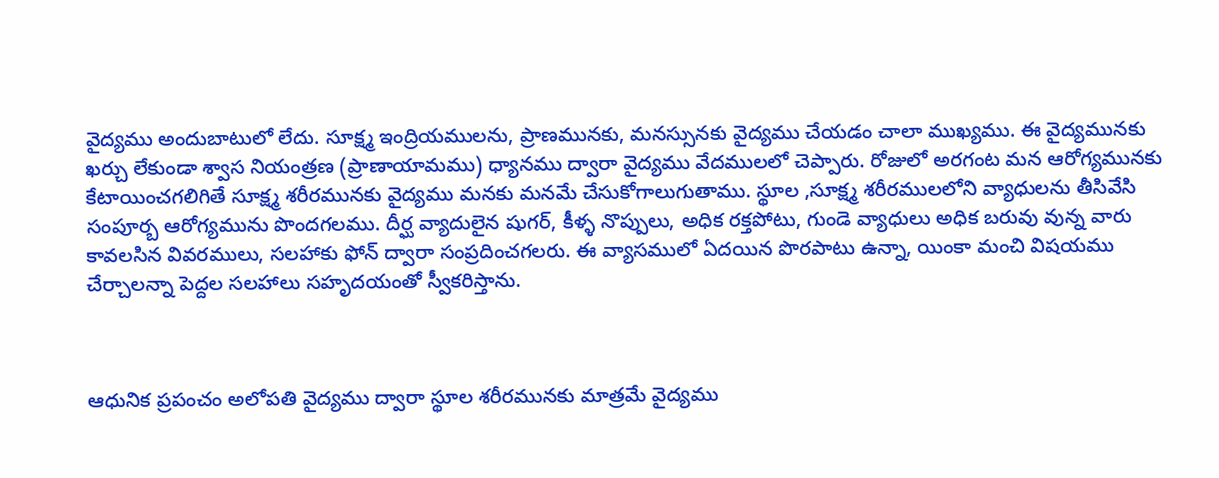వైద్యము అందుబాటులో లేదు. సూక్ష్మ ఇంద్రియములను, ప్రాణమునకు, మనస్సునకు వైద్యము చేయడం చాలా ముఖ్యము. ఈ వైద్యమునకు ఖర్చు లేకుండా శ్వాస నియంత్రణ (ప్రాణాయామము) ధ్యానము ద్వారా వైద్యము వేదములలో చెప్పారు. రోజులో అరగంట మన ఆరోగ్యమునకు కేటాయించగలిగితే సూక్ష్మ శరీరమునకు వైద్యము మనకు మనమే చేసుకోగాలుగుతాము. స్థూల ,సూక్ష్మ శరీరములలోని వ్యాధులను తీసివేసి సంపూర్బ ఆరోగ్యమును పొందగలము. దీర్ఘ వ్యాదులైన షుగర్, కీళ్ళ నొప్పులు, అధిక రక్తపోటు, గుండె వ్యాధులు అధిక బరువు వున్న వారు కావలసిన వివరములు, సలహాకు ఫోన్ ద్వారా సంప్రదించగలరు. ఈ వ్యాసములో ఏదయిన పొరపాటు ఉన్నా, యింకా మంచి విషయము చేర్చాలన్నా పెద్దల సలహాలు సహృదయంతో స్వీకరిస్తాను.



ఆధునిక ప్రపంచం అలోపతి వైద్యము ద్వారా స్థూల శరీరమునకు మాత్రమే వైద్యము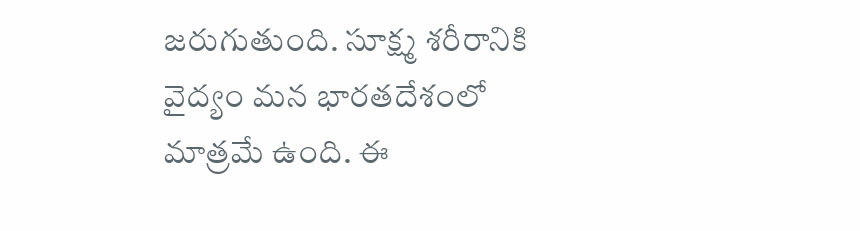జరుగుతుంది. సూక్ష్మ శరీరానికి వైద్యం మన భారతదేశంలో మాత్రమే ఉంది. ఈ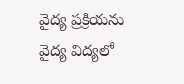వైద్య ప్రక్రియను వైద్య విద్యలో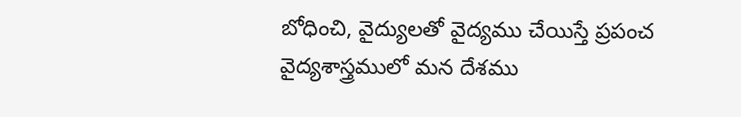బోధించి, వైద్యులతో వైద్యము చేయిస్తే ప్రపంచ వైద్యశాస్త్రములో మన దేశము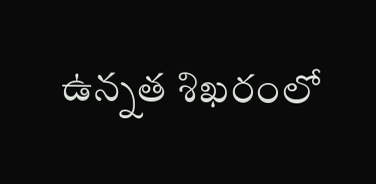ఉన్నత శిఖరంలో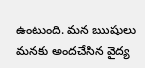ఉంటుంది. మన ఋషులు మనకు అందచేసిన వైద్య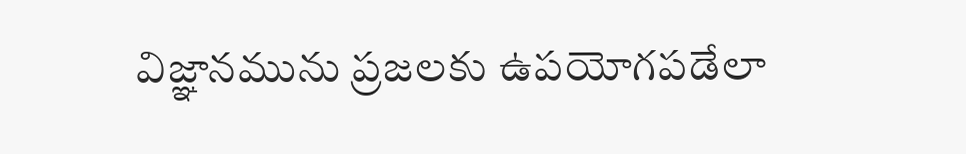విజ్ఞానమును ప్రజలకు ఉపయోగపడేలా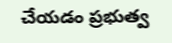చేయడం ప్రభుత్వ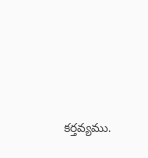కర్తవ్యము.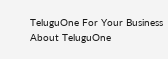TeluguOne For Your Business
About TeluguOne